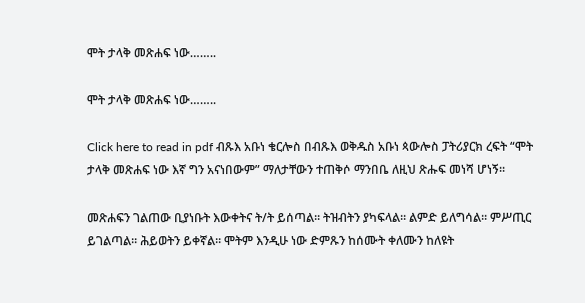ሞት ታላቅ መጽሐፍ ነው……..

ሞት ታላቅ መጽሐፍ ነው……..

Click here to read in pdf ብጹእ አቡነ ቄርሎስ በብጹእ ወቅዱስ አቡነ ጳውሎስ ፓትሪያርክ ረፍት “ሞት ታላቅ መጽሐፍ ነው እኛ ግን አናነበውም” ማለታቸውን ተጠቅሶ ማንበቤ ለዚህ ጽሑፍ መነሻ ሆነኝ፡፡

መጽሐፍን ገልጠው ቢያነቡት እውቀትና ት/ት ይሰጣል፡፡ ትዝብትን ያካፍላል፡፡ ልምድ ይለግሳል፡፡ ምሥጢር ይገልጣል፡፡ ሕይወትን ይቀኛል፡፡ ሞትም እንዲሁ ነው ድምጹን ከሰሙት ቀለሙን ከለዩት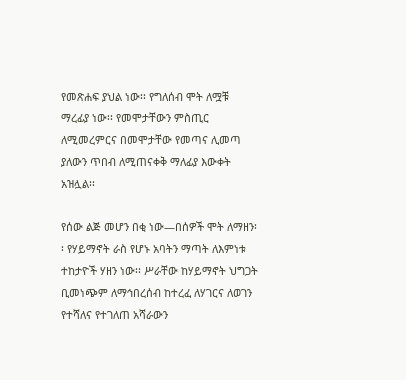የመጽሐፍ ያህል ነው፡፡ የግለሰብ ሞት ለሟቹ ማረፊያ ነው፡፡ የመሞታቸውን ምስጢር ለሚመረምርና በመሞታቸው የመጣና ሊመጣ ያለውን ጥበብ ለሚጠናቀቅ ማለፊያ እውቀት አዝሏል፡፡

የሰው ልጅ መሆን በቂ ነው—በሰዎች ሞት ለማዘን፡፡ የሃይማኖት ራስ የሆኑ አባትን ማጣት ለእምነቱ ተከታዮች ሃዘን ነው፡፡ ሥራቸው ከሃይማኖት ህግጋት ቢመነጭም ለማኅበረሰብ ከተረፈ ለሃገርና ለወገን የተሻለና የተገለጠ አሻራውን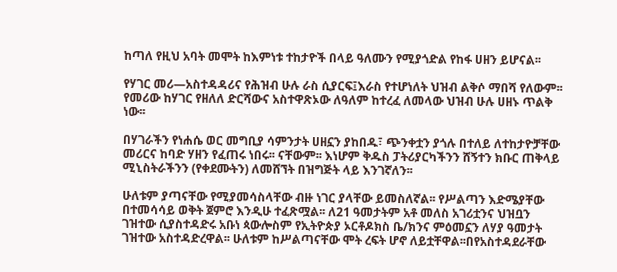ከጣለ የዚህ አባት መሞት ከእምነቱ ተከታዮች በላይ ዓለሙን የሚያጎድል የከፋ ሀዘን ይሆናል፡፡

የሃገር መሪ—አስተዳዳሪና የሕዝብ ሁሉ ራስ ሲያርፍ፤እራስ የተሆነለት ህዝብ ልቅሶ ማበሻ የለውም፡፡ የመሪው ከሃገር የዘለለ ድርሻውና አስተዋጽኦው ለዓለም ከተረፈ ለመላው ህዝብ ሁሉ ሀዘኑ ጥልቅ ነው፡፡

በሃገራችን የነሐሴ ወር መግቢያ ሳምንታት ሀዘኗን ያከበዱ፣ ጭንቀቷን ያጎሉ በተለይ ለተከታዮቻቸው መሪርና ከባድ ሃዘን የፈጠሩ ነበሩ፡፡ ናቸውም፡፡ እነሆም ቅዱስ ፓትሪያርካችንን ሸኝተን ክቡር ጠቅላይ ሚኒስትራችንን (የቀደሙትን) ለመሸኘት በዝግጅት ላይ እንገኛለን፡፡

ሁለቱም ያጣናቸው የሚያመሳስላቸው ብዙ ነገር ያላቸው ይመስለኛል፡፡ የሥልጣን እድሜያቸው በተመሳሳይ ወቅት ጀምሮ እንዲሁ ተፈጽሟል፡፡ ለ21 ዓመታትም አቶ መለስ አገሪቷንና ህዝቧን ገዝተው ሲያስተዳድሩ አቡነ ጳውሎስም የኢትዮጵያ ኦርቶዶክስ ቤ/ክንና ምዕመኗን ለሃያ ዓመታት ገዝተው አስተዳድረዋል፡፡ ሁለቱም ከሥልጣናቸው ሞት ረፍት ሆኖ ለይቷቸዋል፡፡በየአስተዳደራቸው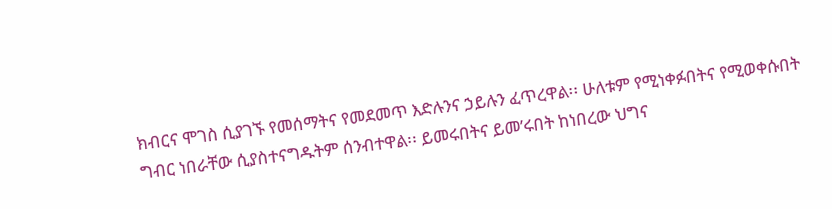ክብርና ሞገስ ሲያገኙ የመሰማትና የመደመጥ እድሉንና ኃይሉን ፈጥረዋል፡፡ ሁለቱም የሚነቀፉበትና የሚወቀሱበት ግብር ነበራቸው ሲያስተናግዱትም ሰንብተዋል፡፡ ይመሩበትና ይመ’ሩበት ከነበረው ህግና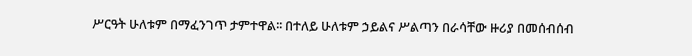ሥርዓት ሁለቱም በማፈንገጥ ታምተዋል፡፡ በተለይ ሁለቱም ኃይልና ሥልጣን በራሳቸው ዙሪያ በመሰብሰብ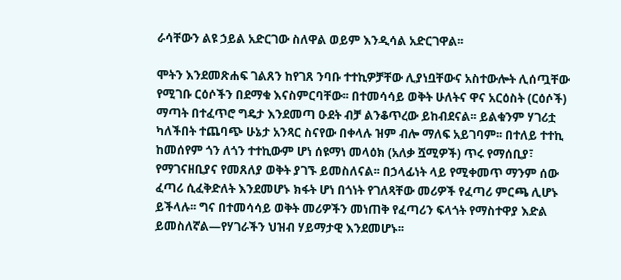ራሳቸውን ልዩ ኃይል አድርገው ስለዋል ወይም እንዲሳል አድርገዋል፡፡

ሞትን እንደመጽሐፍ ገልጸን ከየገጸ ንባቡ ተተኪዎቻቸው ሊያነቧቸውና አስተውሎት ሊሰጧቸው የሚገቡ ርዕሶችን በደማቁ እናስምርባቸው፡፡ በተመሳሳይ ወቅት ሁለትና ዋና አርዕስት (ርዕሶች) ማጣት በተፈጥሮ ግዴታ እንደመጣ ዑደት ብቻ ልንቆጥረው ይከብደናል፡፡ ይልቁንም ሃገሪቷ ካለችበት ተጨባጭ ሁኔታ አንጻር ስናየው በቀላሉ ዝም ብሎ ማለፍ አይገባም፡፡ በተለይ ተተኪ ከመሰየም ጎን ለጎን ተተኪውም ሆነ ሰዩማነ መላዕክ (አለቃ ሿሚዎች) ጥሩ የማሰቢያ፣ የማገናዘቢያና የመጸለያ ወቅት ያገኙ ይመስለናል፡፡ በኃላፊነት ላይ የሚቀመጥ ማንም ሰው ፈጣሪ ሲፈቅድለት እንደመሆኑ ክፋት ሆነ በጎነት የገለጻቸው መሪዎች የፈጣሪ ምርጫ ሊሆኑ ይችላሉ፡፡ ግና በተመሳሳይ ወቅት መሪዎችን መነጠቅ የፈጣሪን ፍላጎት የማስተዋያ እድል ይመስለኛል—የሃገራችን ህዝብ ሃይማታዊ እንደመሆኑ፡፡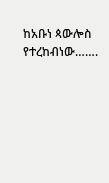ከአቡነ ጳውሎስ የተረከብነው…….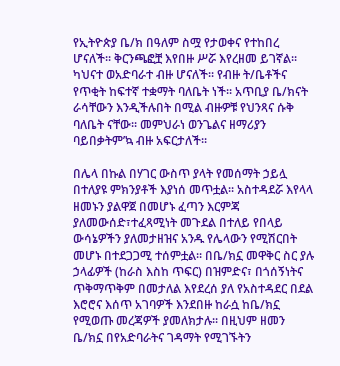የኢትዮጵያ ቤ/ክ በዓለም ስሟ የታወቀና የተከበረ ሆናለች፡፡ ቅርንጫፎቿ እየበዙ ሥሯ እየረዘመ ይገኛል፡፡ ካህናተ ወአድባራተ ብዙ ሆናለች፡፡ የብዙ ት/ቤቶችና የጥቂት ከፍተኛ ተቋማት ባለቤት ነች፡፡ አጥቢያ ቤ/ክናት ራሳቸውን እንዲችሉበት በሚል ብዙዎቹ የህንጻና ሱቅ ባለቤት ናቸው፡፡ መምህራነ ወንጌልና ዘማሪያን ባይበቃትም’ኳ ብዙ አፍርታለች፡፡

በሌላ በኩል በሃገር ውስጥ ያላት የመሰማት ኃይሏ በተለያዩ ምክንያቶች እያነሰ መጥቷል፡፡ አስተዳደሯ እየላላ ዘመኑን ያልዋጀ በመሆኑ ፈጣን እርምጃ ያለመውሰድ፣ተፈጻሚነት መጉደል በተለይ የበላይ ውሳኔዎችን ያለመታዘዝና አንዱ የሌላውን የሚሽርበት መሆኑ በተደጋጋሚ ተሰምቷል፡፡ በቤ/ክኗ መዋቅር ስር ያሉ ኃላፊዎች (ከራስ እስከ ጥፍር) በዝምድና፣ በጎሰኝነትና ጥቅማጥቅም በመታለል እየደረሰ ያለ የአስተዳደር በደል እሮሮና እሰጥ አገባዎች እንደበዙ ከራሷ ከቤ/ክኗ የሚወጡ መረጃዎች ያመለክታሉ፡፡ በዚህም ዘመን ቤ/ክኗ በየአድባራትና ገዳማት የሚገኙትን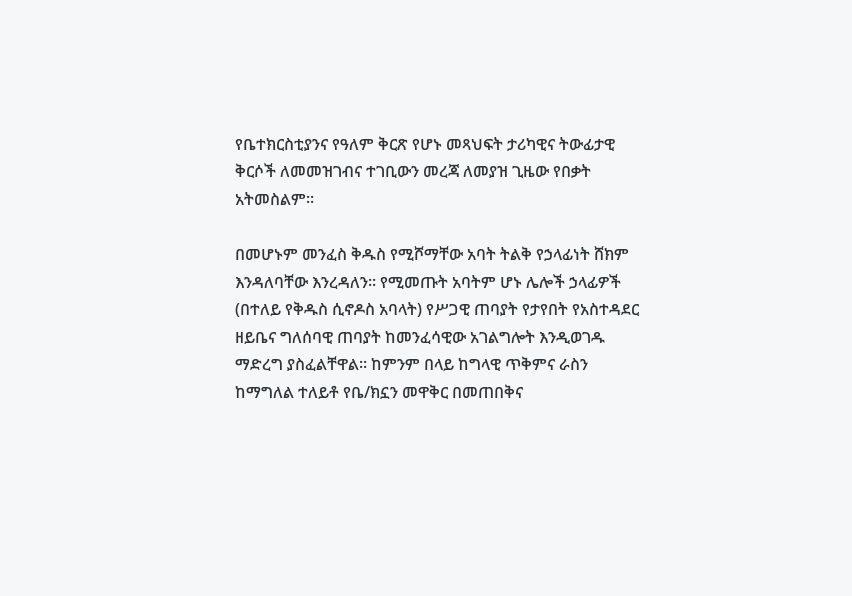የቤተክርስቲያንና የዓለም ቅርጽ የሆኑ መጻህፍት ታሪካዊና ትውፊታዊ ቅርሶች ለመመዝገብና ተገቢውን መረጃ ለመያዝ ጊዜው የበቃት አትመስልም፡፡

በመሆኑም መንፈስ ቅዱስ የሚሾማቸው አባት ትልቅ የኃላፊነት ሸክም እንዳለባቸው እንረዳለን፡፡ የሚመጡት አባትም ሆኑ ሌሎች ኃላፊዎች (በተለይ የቅዱስ ሲኖዶስ አባላት) የሥጋዊ ጠባያት የታየበት የአስተዳደር ዘይቤና ግለሰባዊ ጠባያት ከመንፈሳዊው አገልግሎት እንዲወገዱ ማድረግ ያስፈልቸዋል፡፡ ከምንም በላይ ከግላዊ ጥቅምና ራስን ከማግለል ተለይቶ የቤ/ክኗን መዋቅር በመጠበቅና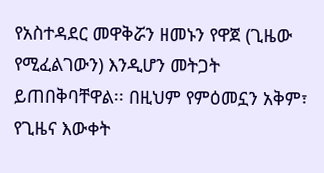የአስተዳደር መዋቅሯን ዘመኑን የዋጀ (ጊዜው የሚፈልገውን) እንዲሆን መትጋት ይጠበቅባቸዋል፡፡ በዚህም የምዕመኗን አቅም፣ የጊዜና እውቀት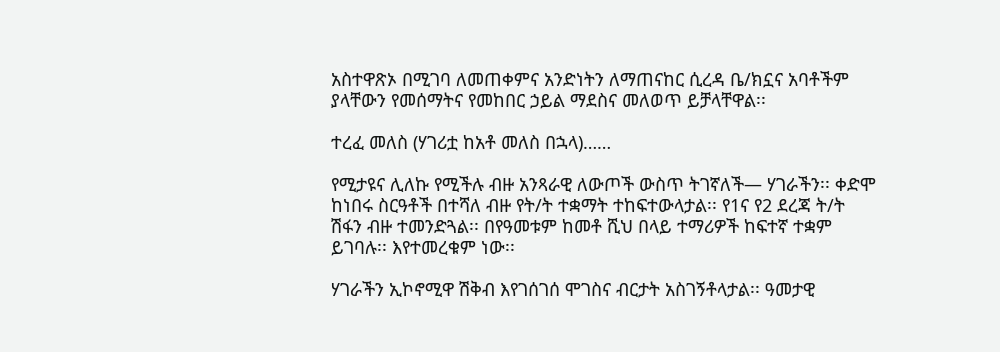አስተዋጽኦ በሚገባ ለመጠቀምና አንድነትን ለማጠናከር ሲረዳ ቤ/ክኗና አባቶችም ያላቸውን የመሰማትና የመከበር ኃይል ማደስና መለወጥ ይቻላቸዋል፡፡

ተረፈ መለስ (ሃገሪቷ ከአቶ መለስ በኋላ)……

የሚታዩና ሊለኩ የሚችሉ ብዙ አንጻራዊ ለውጦች ውስጥ ትገኛለች— ሃገራችን፡፡ ቀድሞ ከነበሩ ስርዓቶች በተሻለ ብዙ የት/ት ተቋማት ተከፍተውላታል፡፡ የ1ና የ2 ደረጃ ት/ት ሽፋን ብዙ ተመንድጓል፡፡ በየዓመቱም ከመቶ ሺህ በላይ ተማሪዎች ከፍተኛ ተቋም ይገባሉ፡፡ እየተመረቁም ነው፡፡

ሃገራችን ኢኮኖሚዋ ሽቅብ እየገሰገሰ ሞገስና ብርታት አስገኝቶላታል፡፡ ዓመታዊ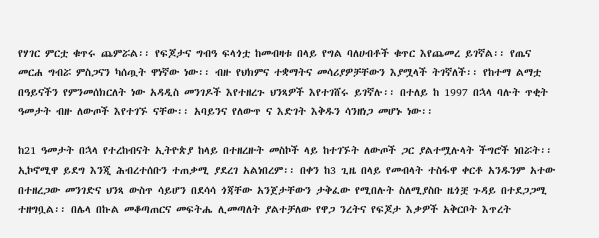የሃገር ምርቷ ቁጥሩ ጨምሯል፡፡ የፍጆታና ግብዓ ፍላጎቷ ከመብዛቱ በላይ የግል ባለሀብቶች ቁጥር እየጨመረ ይገኛል፡፡ የጤና መርሐ ግብሯ ምስጋናን ካሰጧት ዋነኛው ነው፡፡ ብዙ የህክምና ተቋማትና መሳሪያዎቻቸውን እያሟላች ትገኛለች፡፡ የከተማ ልማቷ በዓይናችን የምንመሰክርለት ነው አዳዲስ መንገዶች እየተዘረጉ ህንጻዎች እየተገሸሩ ይገኛሉ፡፡ በተለይ ከ 1997 በኋላ ባሉት ጥቂት ዓመታት ብዙ ለውጦች እየተገኙ ናቸው፡፡ አባይንና የለውጥ ና እድገት እቅዱን ሳንዘነጋ መሆኑ ነው፡፡

ከ21 ዓመታት በኋላ የተረከብናት ኢትዮጵያ ከላይ በተዘረዙት መስኮች ላይ ከተገኙት ለውጦች ጋር ያልተሟሉላት ችግሮች ነበሯት፡፡ ኢኮኖሚዋ ይደግ እንጂ ሕብረተሰቡን ተጠቃሚ ያደረገ አልነበረም፡፡ በቀን ከ3 ጊዜ በላይ የመብላት ተስፋዋ ቀርቶ አንዱንም አተው በተዘረጋው መንገድና ህንጻ ውስጥ ሳይሆን በደሳሳ ጎጃቸው አንጀታቸውን ታቅፈው የሚበሉት ስለሚያስቡ ዜጎቿ ጉዳይ በተደጋጋሚ ተዘግቧል፡፡ በሌላ በኩል መቆጣጠርና መፍትሔ ሊመጣለት ያልተቻለው የዋጋ ንረትና የፍጆታ እቃዎች አቅርቦት እጥረት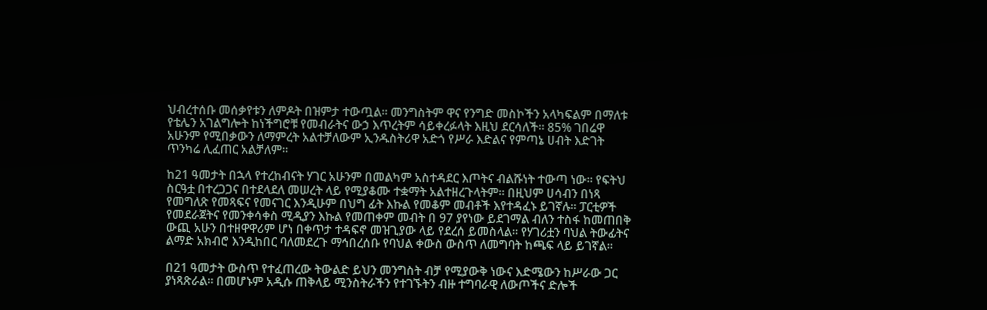ህብረተሰቡ መሰቃየቱን ለምዶት በዝምታ ተውጧል፡፡ መንግስትም ዋና የንግድ መስኮችን አላካፍልም በማለቱ የቴሌን አገልግሎት ከነችግሮቹ የመብራትና ውኃ እጥረትም ሳይቀረፉላት እዚህ ደርሳለች፡፡ 85% ገበሬዋ አሁንም የሚበቃውን ለማምረት አልተቻለውም ኢንዱስትሪዋ አድጎ የሥራ እድልና የምጣኔ ሀብት እድገት ጥንካሬ ሊፈጠር አልቻለም፡፡

ከ21 ዓመታት በኋላ የተረከብናት ሃገር አሁንም በመልካም አስተዳደር እጦትና ብልሹነት ተውጣ ነው፡፡ የፍትህ ስርዓቷ በተረጋጋና በተደላደለ መሠረት ላይ የሚያቆሙ ተቋማት አልተዘረጉላትም፡፡ በዚህም ሀሳብን በነጻ የመግለጽ የመጻፍና የመናገር እንዲሁም በህግ ፊት እኩል የመቆም መብቶች እየተዳፈኑ ይገኛሉ፡፡ ፓርቲዎች የመደራጀትና የመንቀሳቀስ ሚዲያን እኩል የመጠቀም መብት በ 97 ያየነው ይደገማል ብለን ተስፋ ከመጠበቅ ውጪ አሁን በተዘዋዋሪም ሆነ በቀጥታ ተዳፍኖ መዝጊያው ላይ የደረሰ ይመስላል፡፡ የሃገሪቷን ባህል ትውፊትና ልማድ አክብሮ እንዲከበር ባለመደረጉ ማኅበረሰቡ የባህል ቀውስ ውስጥ ለመግባት ከጫፍ ላይ ይገኛል፡፡

በ21 ዓመታት ውስጥ የተፈጠረው ትውልድ ይህን መንግስት ብቻ የሚያውቅ ነውና እድሜውን ከሥራው ጋር ያነጻጽራል፡፡ በመሆኑም አዲሱ ጠቅላይ ሚንስትራችን የተገኙትን ብዙ ተግባራዊ ለውጦችና ድሎች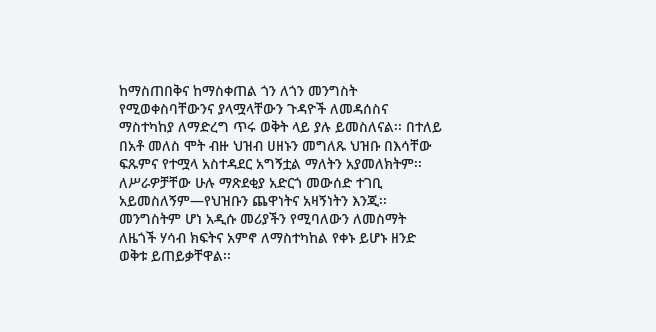ከማስጠበቅና ከማስቀጠል ጎን ለጎን መንግስት የሚወቀስባቸውንና ያላሟላቸውን ጉዳዮች ለመዳሰስና ማስተካከያ ለማድረግ ጥሩ ወቅት ላይ ያሉ ይመስለናል፡፡ በተለይ በአቶ መለስ ሞት ብዙ ህዝብ ሀዘኑን መግለጹ ህዝቡ በእሳቸው ፍጹምና የተሟላ አስተዳደር አግኝቷል ማለትን አያመለክትም፡፡ ለሥራዎቻቸው ሁሉ ማጽደቂያ አድርጎ መውሰድ ተገቢ አይመስለኝም—የህዝቡን ጨዋነትና አዛኝነትን እንጂ፡፡ መንግስትም ሆነ አዲሱ መሪያችን የሚባለውን ለመስማት ለዜጎች ሃሳብ ክፍትና አምኖ ለማስተካከል የቀኑ ይሆኑ ዘንድ ወቅቱ ይጠይቃቸዋል፡፡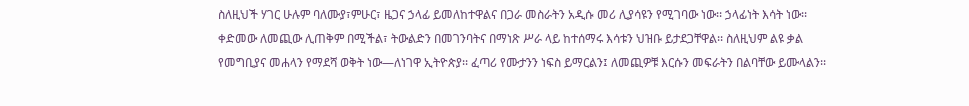ስለዚህች ሃገር ሁሉም ባለሙያ፣ምሁር፣ ዜጋና ኃላፊ ይመለከተዋልና በጋራ መስራትን አዲሱ መሪ ሊያሳዩን የሚገባው ነው፡፡ ኃላፊነት እሳት ነው፡፡ ቀድመው ለመጪው ሊጠቅም በሚችል፣ ትውልድን በመገንባትና በማነጽ ሥራ ላይ ከተሰማሩ እሳቱን ህዝቡ ይታደጋቸዋል፡፡ ስለዚህም ልዩ ቃል የመግቢያና መሐላን የማደሻ ወቅት ነው—ለነገዋ ኢትዮጵያ፡፡ ፈጣሪ የሙታንን ነፍስ ይማርልን፤ ለመጪዎቹ እርሱን መፍራትን በልባቸው ይሙላልን፡፡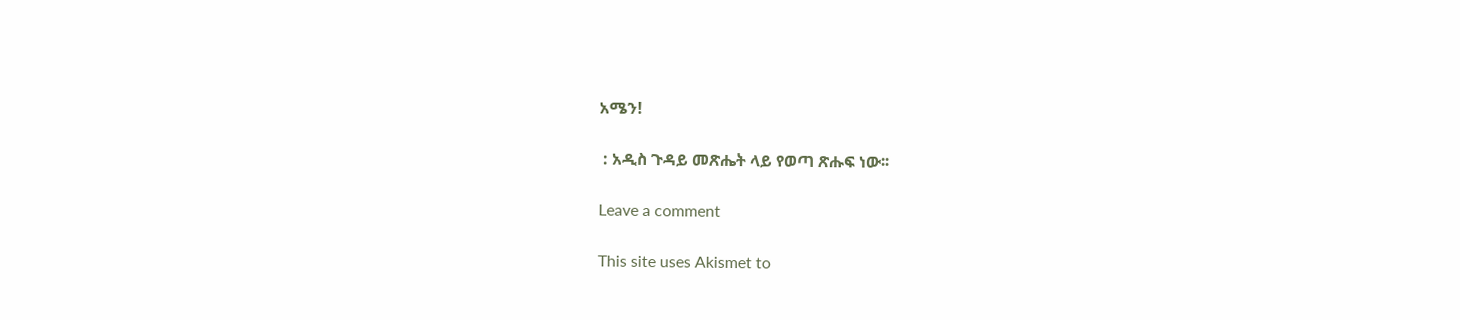አሜን!

 : አዲስ ጉዳይ መጽሔት ላይ የወጣ ጽሑፍ ነው፡፡

Leave a comment

This site uses Akismet to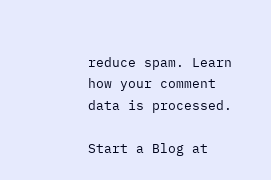reduce spam. Learn how your comment data is processed.

Start a Blog at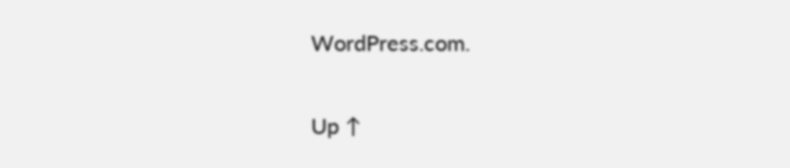WordPress.com.

Up ↑